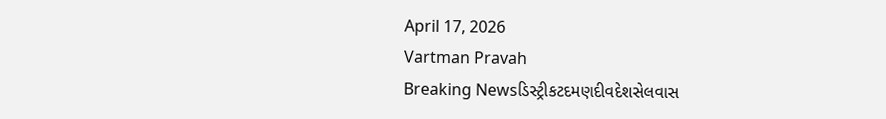April 17, 2026
Vartman Pravah
Breaking Newsડિસ્ટ્રીકટદમણદીવદેશસેલવાસ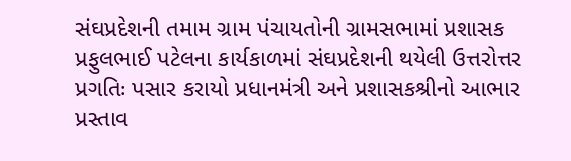સંઘપ્રદેશની તમામ ગ્રામ પંચાયતોની ગ્રામસભામાં પ્રશાસક પ્રફુલભાઈ પટેલના કાર્યકાળમાં સંઘપ્રદેશની થયેલી ઉત્તરોત્તર પ્રગતિઃ પસાર કરાયો પ્રધાનમંત્રી અને પ્રશાસકશ્રીનો આભાર પ્રસ્‍તાવ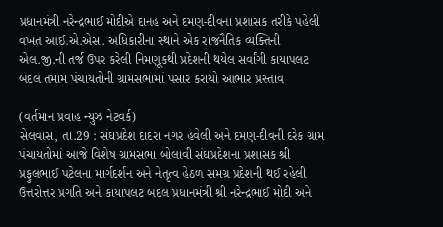પ્રધાનમંત્રી નરેન્‍દ્રભાઈ મોદીએ દાનહ અને દમણ-દીવના પ્રશાસક તરીકે પહેલી વખત આઈ.એ.એસ. અધિકારીના સ્‍થાને એક રાજનૈતિક વ્‍યક્‍તિની એલ.જી.ની તર્જ ઉપર કરેલી નિમણૂકથી પ્રદેશની થયેલ સર્વાંગી કાયાપલટ બદલ તમામ પંચાયતોની ગ્રામસભામાં પસાર કરાયો આભાર પ્રસ્‍તાવ

(વર્તમાન પ્રવાહ ન્‍યુઝ નેટવર્ક)
સેલવાસ, તા.29 : સંઘપ્રદેશ દાદરા નગર હવેલી અને દમણ-દીવની દરેક ગ્રામ પંચાયતોમાં આજે વિશેષ ગ્રામસભા બોલાવી સંઘપ્રદેશના પ્રશાસક શ્રી પ્રફુલભાઈ પટેલના માર્ગદર્શન અને નેતૃત્‍વ હેઠળ સમગ્ર પ્રદેશની થઈ રહેલી ઉત્તરોત્તર પ્રગતિ અને કાયાપલટ બદલ પ્રધાનમંત્રી શ્રી નરેન્‍દ્રભાઈ મોદી અને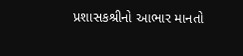પ્રશાસકશ્રીનો આભાર માનતો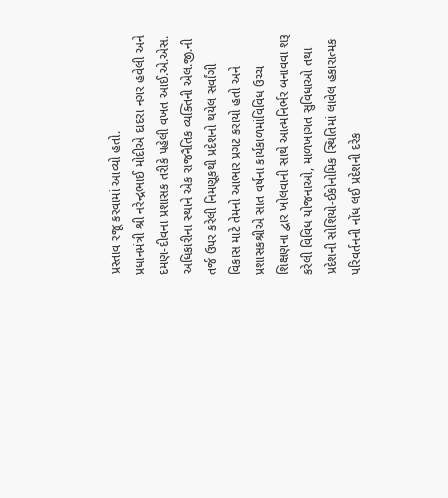પ્રસ્‍તાવ રજૂ કરવામાં આવ્‍યો હતો.
પ્રધાનમંત્રી શ્રી નરેન્‍દ્રભાઈ મોદીએ દાદરા નગર હવેલી અને દમણ-દીવના પ્રશાસક તરીકે પહેલી વખત આઈ.એ.એસ. અધિકારીના સ્‍થાને એક રાજનૈતિક વ્‍યક્‍તિની એલ.જી.ની તર્જ ઉપર કરેલી નિમણૂકથી પ્રદેશનો થયેલ સર્વાંગી વિકાસ માટે તેમનો આભાર પ્રગટ કરાયો હતો અને પ્રશાસકશ્રીએ સાત વર્ષના કાર્યકાળમાંવિવિધ ઉચ્‍ચ શિક્ષણના દ્વાર ખોલવાની સાથે આત્‍મનિર્ભર બનાવવા શરૂ કરેલી વિવિધ યોજનાઓ, માળખાગત સુવિધાઓ તથા પ્રદેશની સોશિયો-ઈકોનોમિક સ્‍થિતિમાં લાવેલ હકારાત્‍મક પરિવર્તનની નોંધ લઈ પ્રદેશની દરેક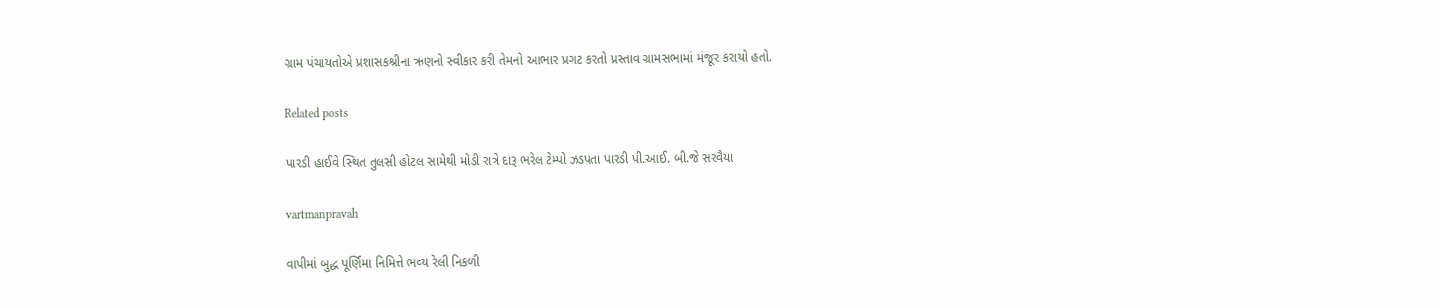ગ્રામ પંચાયતોએ પ્રશાસકશ્રીના ઋણનો સ્‍વીકાર કરી તેમનો આભાર પ્રગટ કરતો પ્રસ્‍તાવ ગ્રામસભામાં મંજૂર કરાયો હતો.

Related posts

પારડી હાઈવે સ્‍થિત તુલસી હોટલ સામેથી મોડી રાત્રે દારૂ ભરેલ ટેમ્‍પો ઝડપતા પારડી પી.આઈ. બી.જે સરવૈયા

vartmanpravah

વાપીમાં બુદ્ધ પૂર્ણિમા નિમિત્તે ભવ્‍ય રેલી નિકળી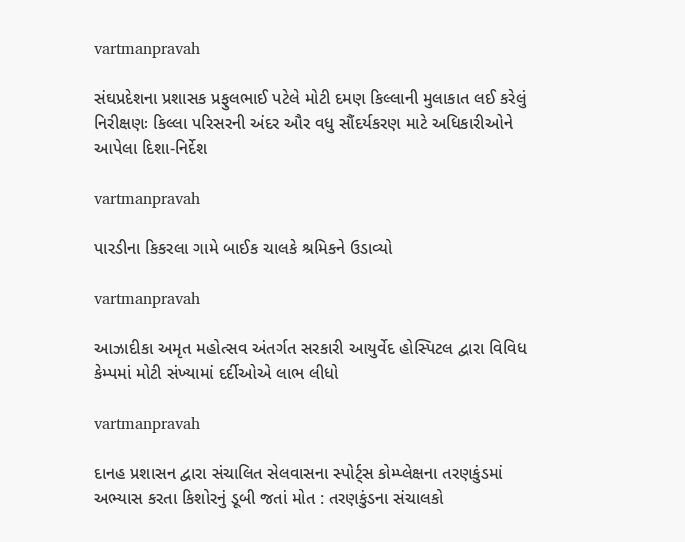vartmanpravah

સંઘપ્રદેશના પ્રશાસક પ્રફુલભાઈ પટેલે મોટી દમણ કિલ્લાની મુલાકાત લઈ કરેલું નિરીક્ષણઃ કિલ્લા પરિસરની અંદર ઔર વધુ સૌંદર્યકરણ માટે અધિકારીઓને આપેલા દિશા-નિર્દેશ

vartmanpravah

પારડીના કિકરલા ગામે બાઈક ચાલકે શ્રમિકને ઉડાવ્યો

vartmanpravah

આઝાદીકા અમૃત મહોત્સવ અંતર્ગત સરકારી આયુર્વેદ હોસ્પિટલ દ્વારા વિવિધ કેમ્પમાં મોટી સંખ્યામાં દર્દીઓએ લાભ લીધો

vartmanpravah

દાનહ પ્રશાસન દ્વારા સંચાલિત સેલવાસના સ્‍પોર્ટ્‍સ કોમ્‍પ્‍લેક્ષના તરણકુંડમાં અભ્‍યાસ કરતા કિશોરનું ડૂબી જતાં મોત : તરણકુંડના સંચાલકો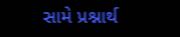સામે પ્રશ્નાર્થ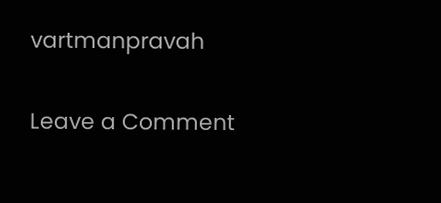vartmanpravah

Leave a Comment